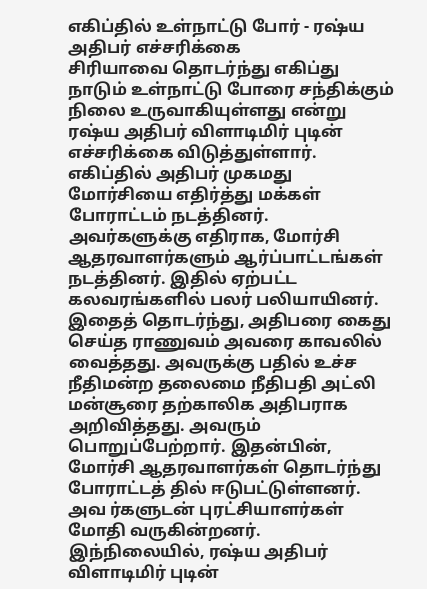எகிப்தில் உள்நாட்டு போர் - ரஷ்ய அதிபர் எச்சரிக்கை
சிரியாவை தொடர்ந்து எகிப்து நாடும் உள்நாட்டு போரை சந்திக்கும் நிலை உருவாகியுள்ளது என்று ரஷ்ய அதிபர் விளாடிமிர் புடின் எச்சரிக்கை விடுத்துள்ளார்.
எகிப்தில் அதிபர் முகமது மோர்சியை எதிர்த்து மக்கள் போராட்டம் நடத்தினர். அவர்களுக்கு எதிராக, மோர்சி ஆதரவாளர்களும் ஆர்ப்பாட்டங்கள் நடத்தினர். இதில் ஏற்பட்ட கலவரங்களில் பலர் பலியாயினர். இதைத் தொடர்ந்து, அதிபரை கைது செய்த ராணுவம் அவரை காவலில் வைத்தது. அவருக்கு பதில் உச்ச நீதிமன்ற தலைமை நீதிபதி அட்லி மன்சூரை தற்காலிக அதிபராக அறிவித்தது. அவரும் பொறுப்பேற்றார். இதன்பின், மோர்சி ஆதரவாளர்கள் தொடர்ந்து போராட்டத் தில் ஈடுபட்டுள்ளனர். அவ ர்களுடன் புரட்சியாளர்கள் மோதி வருகின்றனர்.
இந்நிலையில், ரஷ்ய அதிபர் விளாடிமிர் புடின்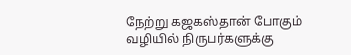நேற்று கஜகஸ்தான் போகும் வழியில் நிருபர்களுக்கு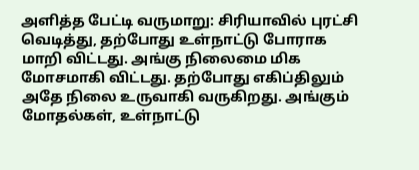அளித்த பேட்டி வருமாறு: சிரியாவில் புரட்சி வெடித்து, தற்போது உள்நாட்டு போராக மாறி விட்டது. அங்கு நிலைமை மிக மோசமாகி விட்டது. தற்போது எகிப்திலும் அதே நிலை உருவாகி வருகிறது. அங்கும் மோதல்கள், உள்நாட்டு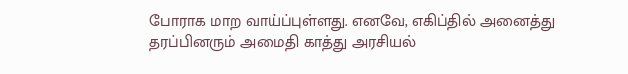போராக மாற வாய்ப்புள்ளது. எனவே, எகிப்தில் அனைத்து தரப்பினரும் அமைதி காத்து அரசியல்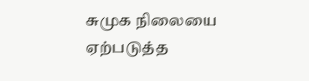சுமுக நிலையை ஏற்படுத்த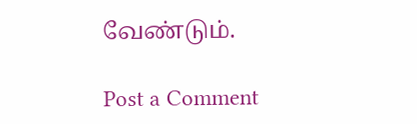வேண்டும்.

Post a Comment